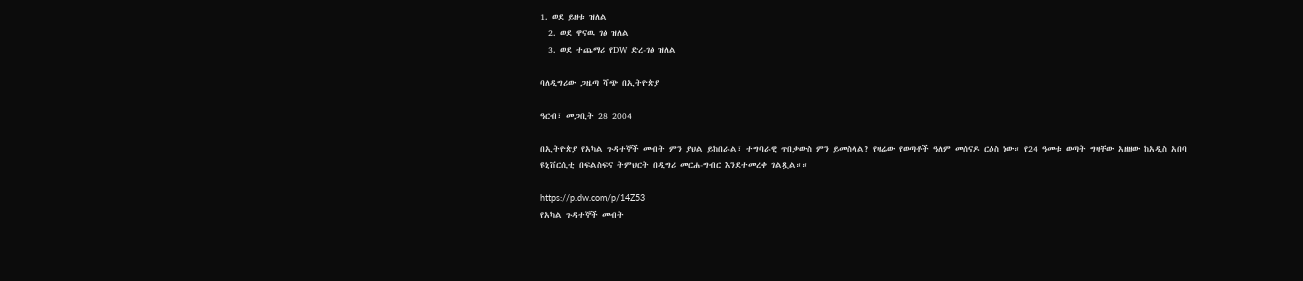1. ወደ ይዘቱ ዝለል
  2. ወደ ዋናዉ ገፅ ዝለል
  3. ወደ ተጨማሪ የDW ድረ-ገፅ ዝለል

ባለዲግሪው ጋዜጣ ሻጭ በኢትዮጵያ

ዓርብ፣ መጋቢት 28 2004

በኢትዮጵያ የአካል ጉዳተኞች መብት ምን ያህል ይከበራል፣ ተግባራዊ ጥበቃውስ ምን ይመስላል? የዛሬው የወጣቶች ዓለም መሰናዶ ርዕስ ነው። የ24 ዓመቱ ወጣት ግዛቸው አዘዘው ከአዲስ አበባ ዩኒቨርሲቲ በፍልስፍና ትምህርት በዲግሪ መርሐ-ግብር እንደተመረቀ ገልጿል።።

https://p.dw.com/p/14Z53
የአካል ጉዳተኞች መብት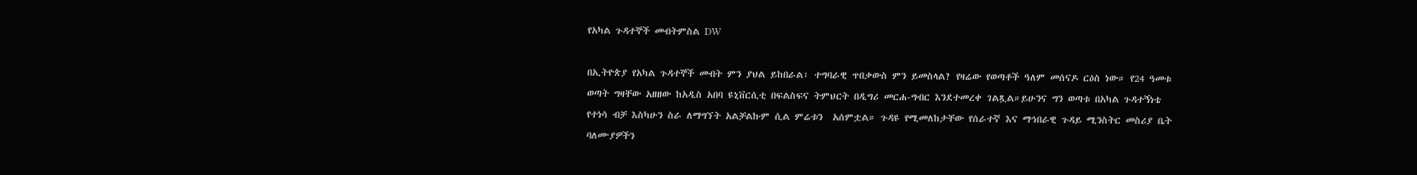የአካል ጉዳተኞች መብትምስል DW

በኢትዮጵያ የአካል ጉዳተኞች መብት ምን ያህል ይከበራል፣ ተግባራዊ ጥበቃውስ ምን ይመስላል? የዛሬው የወጣቶች ዓለም መሰናዶ ርዕስ ነው። የ24 ዓመቱ ወጣት ግዛቸው አዘዘው ከአዲስ አበባ ዩኒቨርሲቲ በፍልስፍና ትምህርት በዲግሪ መርሐ-ግብር እንደተመረቀ ገልጿል።ይሁንና ግን ወጣቱ በአካል ጉዳተኝነቴ የተነሳ ብቻ እስካሁን ስራ ለማግኘት አልቻልኩም ሲል ምሬቱን  አሰምቷል። ጉዳዩ የሚመለከታቸው የሰራተኛ እና ማኅበራዊ ጉዳይ ሚንስትር መስሪያ ቤት ባለሙያዎችን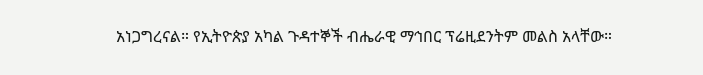አነጋግረናል። የኢትዮጵያ አካል ጉዳተኞች ብሔራዊ ማኅበር ፕሬዚደንትም መልስ አላቸው።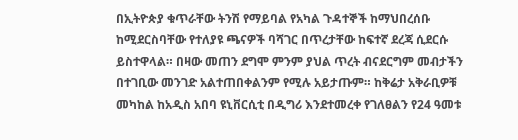በኢትዮጵያ ቁጥራቸው ትንሽ የማይባል የአካል ጉዳተኞች ከማህበረሰቡ ከሚደርስባቸው የተለያዩ ጫናዎች ባሻገር በጥረታቸው ከፍተኛ ደረጃ ሲደርሱ ይስተዋላል። በዛው መጠን ደግሞ ምንም ያህል ጥረት ብናደርግም መብታችን በተገቢው መንገድ አልተጠበቀልንም የሚሉ አይታጡም። ከቅሬታ አቅራቢዎቹ መካከል ከአዲስ አበባ ዩኒቨርሲቲ በዲግሪ እንደተመረቀ የገለፀልን የ24 ዓመቱ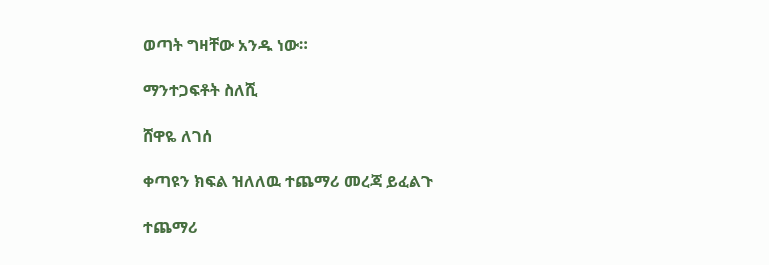ወጣት ግዛቸው አንዱ ነው።

ማንተጋፍቶት ስለሺ

ሸዋዬ ለገሰ

ቀጣዩን ክፍል ዝለለዉ ተጨማሪ መረጃ ይፈልጉ

ተጨማሪ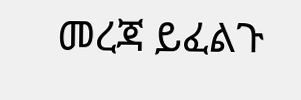መረጃ ይፈልጉ